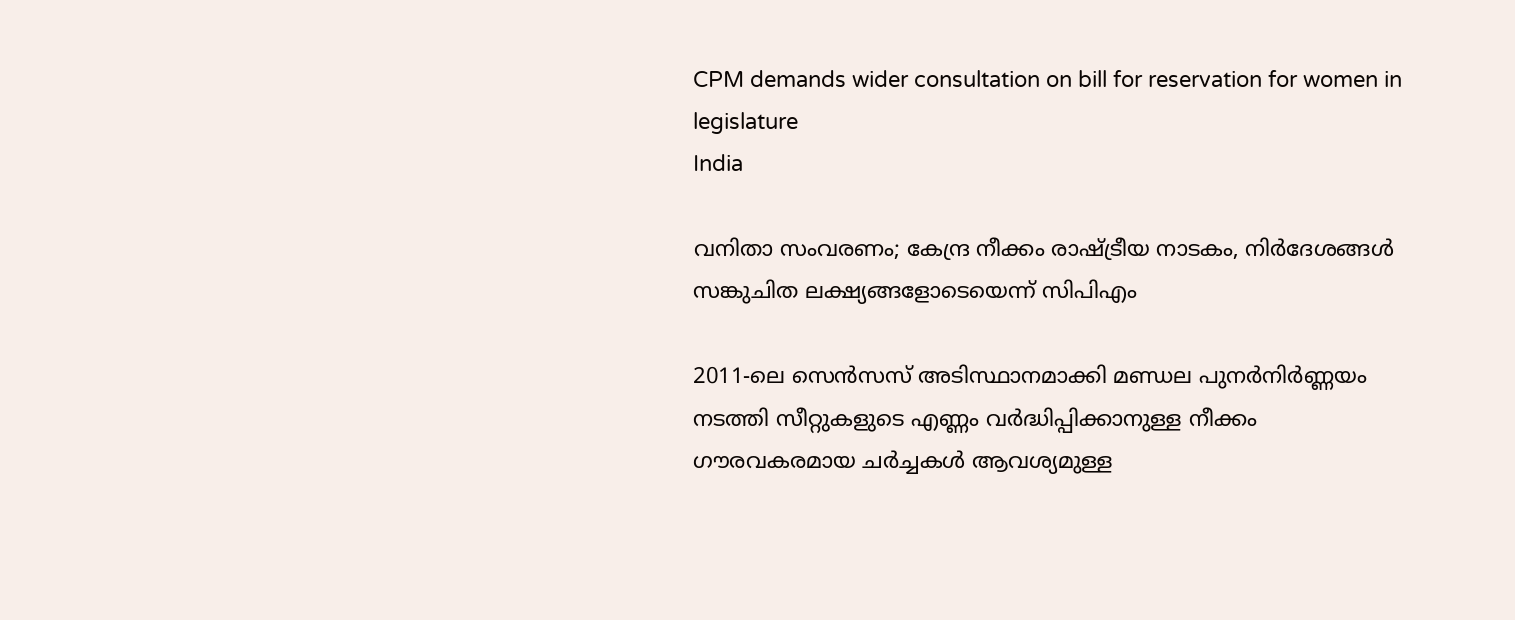CPM demands wider consultation on bill for reservation for women in legislature
India

വനിതാ സംവരണം; കേന്ദ്ര നീക്കം രാഷ്ട്രീയ നാടകം, നിര്‍ദേശങ്ങള്‍ സങ്കുചിത ലക്ഷ്യങ്ങളോടെയെന്ന് സിപിഎം

2011-ലെ സെന്‍സസ് അടിസ്ഥാനമാക്കി മണ്ഡല പുനര്‍നിര്‍ണ്ണയം നടത്തി സീറ്റുകളുടെ എണ്ണം വര്‍ദ്ധിപ്പിക്കാനുള്ള നീക്കം ഗൗരവകരമായ ചര്‍ച്ചകള്‍ ആവശ്യമുള്ള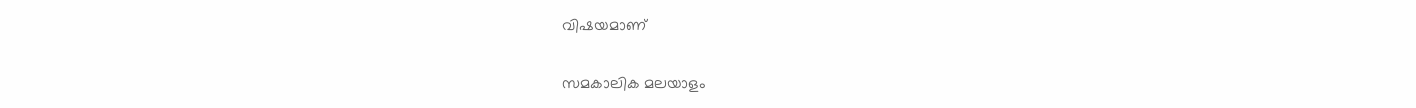വിഷയമാണ്

സമകാലിക മലയാളം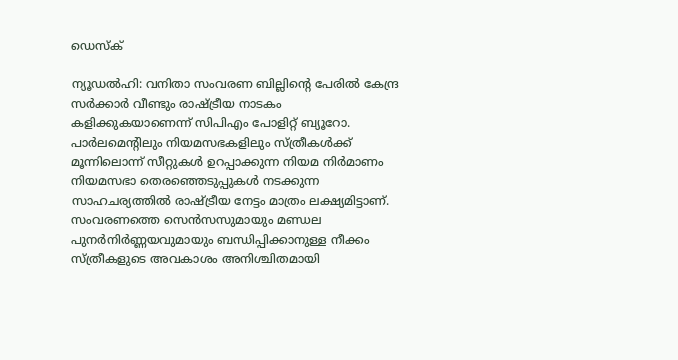ഡെസ്ക്

ന്യൂഡല്‍ഹി: വനിതാ സംവരണ ബില്ലിന്റെ പേരില്‍ കേന്ദ്ര സര്‍ക്കാര്‍ വീണ്ടും രാഷ്ട്രീയ നാടകം കളിക്കുകയാണെന്ന് സിപിഎം പോളിറ്റ് ബ്യൂറോ. പാര്‍ലമെന്റിലും നിയമസഭകളിലും സ്ത്രീകള്‍ക്ക് മൂന്നിലൊന്ന് സീറ്റുകള്‍ ഉറപ്പാക്കുന്ന നിയമ നിര്‍മാണം നിയമസഭാ തെരഞ്ഞെടുപ്പുകള്‍ നടക്കുന്ന സാഹചര്യത്തില്‍ രാഷ്ട്രീയ നേട്ടം മാത്രം ലക്ഷ്യമിട്ടാണ്. സംവരണത്തെ സെന്‍സസുമായും മണ്ഡല പുനര്‍നിര്‍ണ്ണയവുമായും ബന്ധിപ്പിക്കാനുള്ള നീക്കം സ്ത്രീകളുടെ അവകാശം അനിശ്ചിതമായി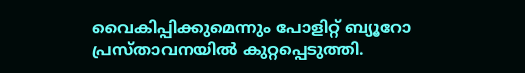വൈകിപ്പിക്കുമെന്നും പോളിറ്റ് ബ്യൂറോ പ്രസ്താവനയില്‍ കുറ്റപ്പെടുത്തി.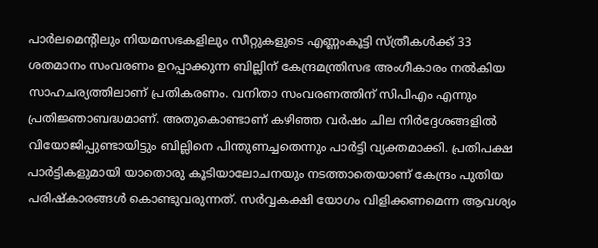പാര്‍ലമെന്റിലും നിയമസഭകളിലും സീറ്റുകളുടെ എണ്ണംകൂട്ടി സ്ത്രീകള്‍ക്ക് 33 ശതമാനം സംവരണം ഉറപ്പാക്കുന്ന ബില്ലിന് കേന്ദ്രമന്ത്രിസഭ അംഗീകാരം നല്‍കിയ സാഹചര്യത്തിലാണ് പ്രതികരണം. വനിതാ സംവരണത്തിന് സിപിഎം എന്നും പ്രതിജ്ഞാബദ്ധമാണ്. അതുകൊണ്ടാണ് കഴിഞ്ഞ വര്‍ഷം ചില നിര്‍ദ്ദേശങ്ങളില്‍ വിയോജിപ്പുണ്ടായിട്ടും ബില്ലിനെ പിന്തുണച്ചതെന്നും പാര്‍ട്ടി വ്യക്തമാക്കി. പ്രതിപക്ഷ പാര്‍ട്ടികളുമായി യാതൊരു കൂടിയാലോചനയും നടത്താതെയാണ് കേന്ദ്രം പുതിയ പരിഷ്‌കാരങ്ങള്‍ കൊണ്ടുവരുന്നത്. സര്‍വ്വകക്ഷി യോഗം വിളിക്കണമെന്ന ആവശ്യം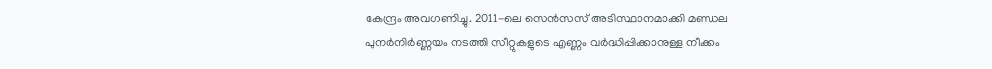കേന്ദ്രം അവഗണിച്ചു. 2011-ലെ സെന്‍സസ് അടിസ്ഥാനമാക്കി മണ്ഡല പുനര്‍നിര്‍ണ്ണയം നടത്തി സീറ്റുകളുടെ എണ്ണം വര്‍ദ്ധിപ്പിക്കാനുള്ള നീക്കം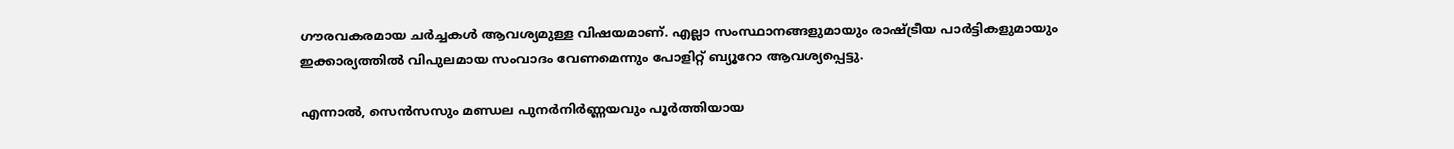ഗൗരവകരമായ ചര്‍ച്ചകള്‍ ആവശ്യമുള്ള വിഷയമാണ്. എല്ലാ സംസ്ഥാനങ്ങളുമായും രാഷ്ട്രീയ പാര്‍ട്ടികളുമായും ഇക്കാര്യത്തില്‍ വിപുലമായ സംവാദം വേണമെന്നും പോളിറ്റ് ബ്യൂറോ ആവശ്യപ്പെട്ടു.

എന്നാല്‍, സെന്‍സസും മണ്ഡല പുനര്‍നിര്‍ണ്ണയവും പൂര്‍ത്തിയായ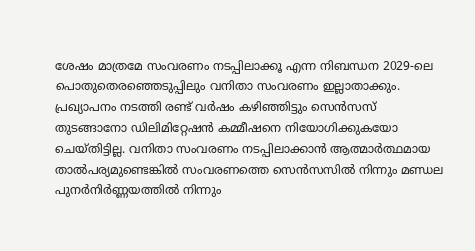ശേഷം മാത്രമേ സംവരണം നടപ്പിലാക്കൂ എന്ന നിബന്ധന 2029-ലെ പൊതുതെരഞ്ഞെടുപ്പിലും വനിതാ സംവരണം ഇല്ലാതാക്കും. പ്രഖ്യാപനം നടത്തി രണ്ട് വര്‍ഷം കഴിഞ്ഞിട്ടും സെന്‍സസ് തുടങ്ങാനോ ഡിലിമിറ്റേഷന്‍ കമ്മീഷനെ നിയോഗിക്കുകയോ ചെയ്തിട്ടില്ല. വനിതാ സംവരണം നടപ്പിലാക്കാന്‍ ആത്മാര്‍ത്ഥമായ താല്‍പര്യമുണ്ടെങ്കില്‍ സംവരണത്തെ സെന്‍സസില്‍ നിന്നും മണ്ഡല പുനര്‍നിര്‍ണ്ണയത്തില്‍ നിന്നും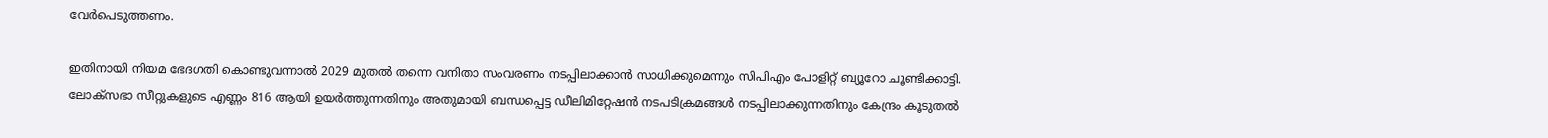വേര്‍പെടുത്തണം.

ഇതിനായി നിയമ ഭേദഗതി കൊണ്ടുവന്നാല്‍ 2029 മുതല്‍ തന്നെ വനിതാ സംവരണം നടപ്പിലാക്കാന്‍ സാധിക്കുമെന്നും സിപിഎം പോളിറ്റ് ബ്യൂറോ ചൂണ്ടിക്കാട്ടി. ലോക്സഭാ സീറ്റുകളുടെ എണ്ണം 816 ആയി ഉയര്‍ത്തുന്നതിനും അതുമായി ബന്ധപ്പെട്ട ഡീലിമിറ്റേഷന്‍ നടപടിക്രമങ്ങള്‍ നടപ്പിലാക്കുന്നതിനും കേന്ദ്രം കൂടുതല്‍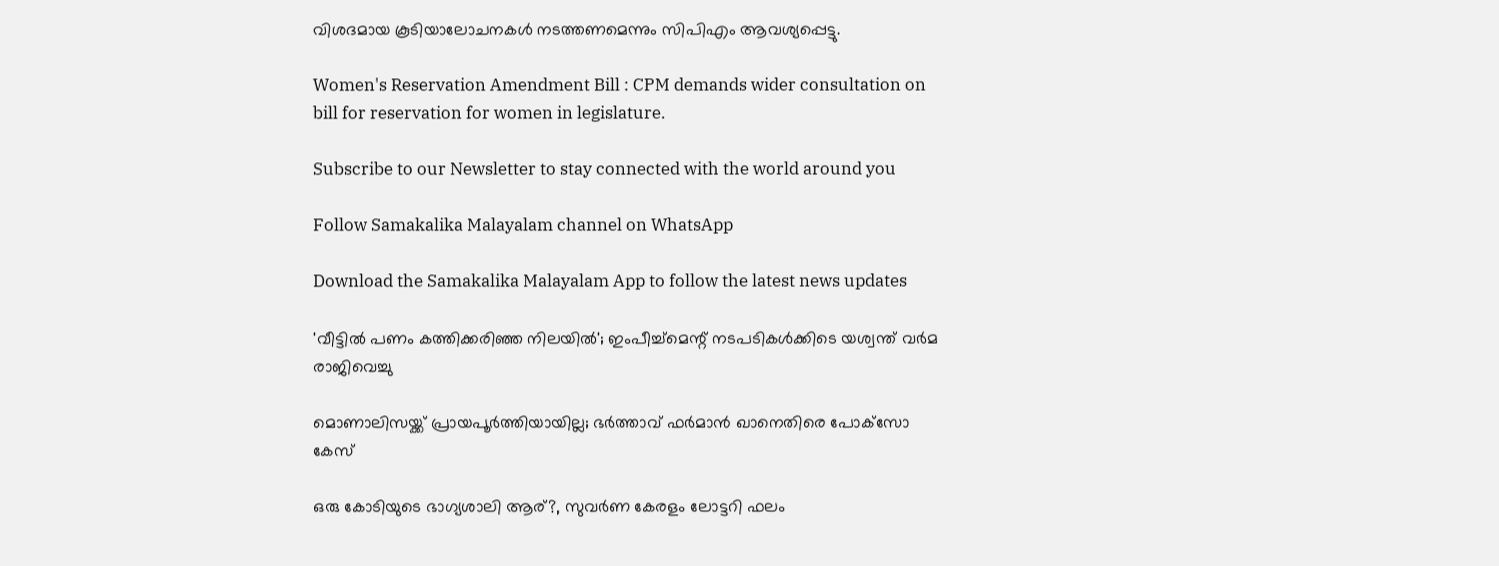വിശദമായ കൂടിയാലോചനകള്‍ നടത്തണമെന്നും സിപിഎം ആവശ്യപ്പെട്ടു.

Women's Reservation Amendment Bill : CPM demands wider consultation on bill for reservation for women in legislature.

Subscribe to our Newsletter to stay connected with the world around you

Follow Samakalika Malayalam channel on WhatsApp

Download the Samakalika Malayalam App to follow the latest news updates

'വീട്ടില്‍ പണം കത്തിക്കരിഞ്ഞ നിലയില്‍'; ഇംപീച്ച്മെന്റ് നടപടികള്‍ക്കിടെ യശ്വന്ത് വര്‍മ രാജിവെച്ചു

മൊണാലിസയ്ക്ക് പ്രായപൂര്‍ത്തിയായില്ല; ഭര്‍ത്താവ് ഫര്‍മാന്‍ ഖാനെതിരെ പോക്‌സോ കേസ്

ഒരു കോടിയുടെ ഭാഗ്യശാലി ആര്?, സുവര്‍ണ കേരളം ലോട്ടറി ഫലം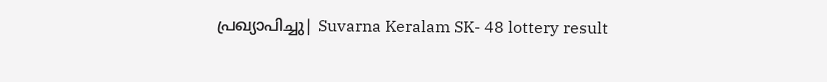പ്രഖ്യാപിച്ചു| Suvarna Keralam SK- 48 lottery result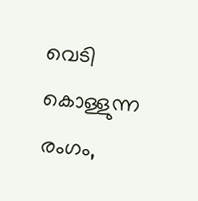വെടി കൊള്ളുന്ന രംഗം,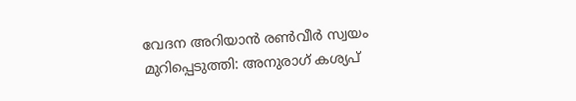വേദന അറിയാന്‍ രണ്‍വീര്‍ സ്വയം മുറിപ്പെടുത്തി: അനുരാഗ് കശ്യപ്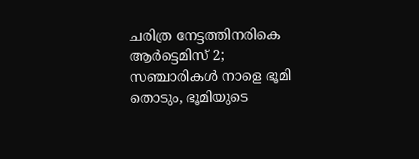ചരിത്ര നേട്ടത്തിനരികെ ആര്‍ട്ടെമിസ് 2; സഞ്ചാരികള്‍ നാളെ ഭൂമി തൊടും, ഭൂമിയുടെ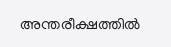അന്തരീക്ഷത്തില്‍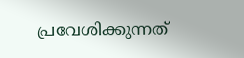പ്രവേശിക്കുന്നത്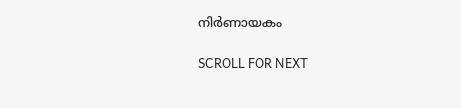നിര്‍ണായകം

SCROLL FOR NEXT